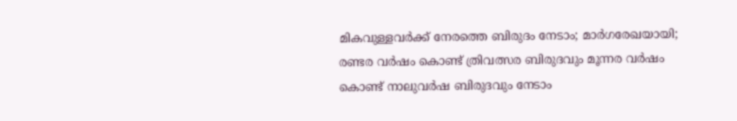മികവുള്ളവര്‍ക്ക് നേരത്തെ ബിരുദം നേടാം; മാര്‍ഗരേഖയായി; രണ്ടര വര്‍ഷം കൊണ്ട് ത്രിവത്സര ബിരുദവും മൂന്നര വര്‍ഷം കൊണ്ട് നാലുവര്‍ഷ ബിരുദവും നേടാം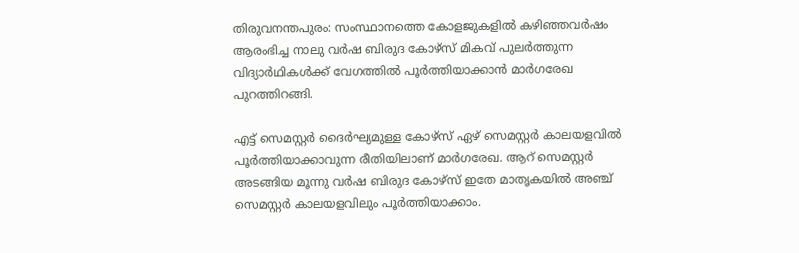തിരുവനന്തപുരം: സംസ്ഥാനത്തെ കോളജുകളില്‍ കഴിഞ്ഞവർഷം ആരംഭിച്ച നാലു വർഷ ബിരുദ കോഴ്സ് മികവ് പുലർത്തുന്ന വിദ്യാർഥികള്‍ക്ക് വേഗത്തില്‍ പൂർത്തിയാക്കാൻ മാർഗരേഖ പുറത്തിറങ്ങി.

എട്ട് സെമസ്റ്റർ ദൈർഘ്യമുള്ള കോഴ്സ് ഏഴ് സെമസ്റ്റർ കാലയളവില്‍ പൂർത്തിയാക്കാവുന്ന രീതിയിലാണ് മാർഗരേഖ. ആറ് സെമസ്റ്റർ അടങ്ങിയ മൂന്നു വർഷ ബിരുദ കോഴ്സ് ഇതേ മാതൃകയില്‍ അഞ്ച് സെമസ്റ്റർ കാലയളവിലും പൂർത്തിയാക്കാം.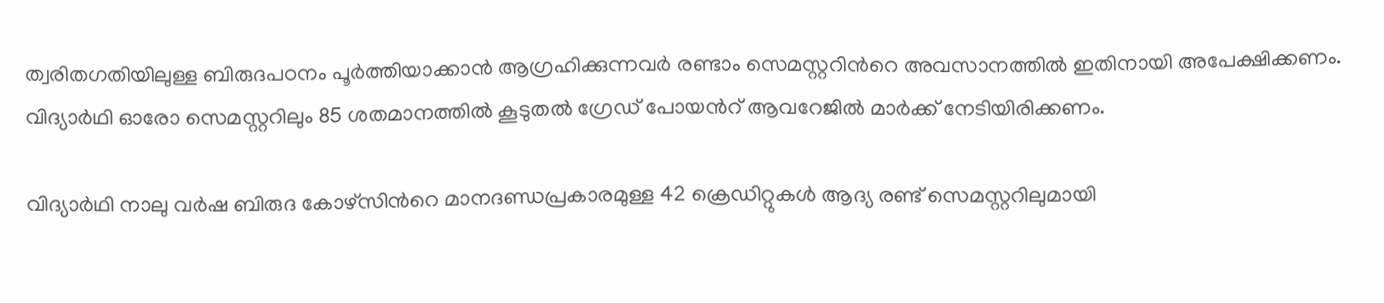ത്വരിതഗതിയിലുള്ള ബിരുദപഠനം പൂർത്തിയാക്കാൻ ആഗ്രഹിക്കുന്നവർ രണ്ടാം സെമസ്റ്ററിന്‍റെ അവസാനത്തില്‍ ഇതിനായി അപേക്ഷിക്കണം. വിദ്യാർഥി ഓരോ സെമസ്റ്ററിലും 85 ശതമാനത്തില്‍ കൂടുതല്‍ ഗ്രേഡ് പോയന്‍റ് ആവറേജില്‍ മാർക്ക് നേടിയിരിക്കണം.

വിദ്യാർഥി നാലു വർഷ ബിരുദ കോഴ്സിന്‍റെ മാനദണ്ഡപ്രകാരമുള്ള 42 ക്രെഡിറ്റുകള്‍ ആദ്യ രണ്ട് സെമസ്റ്ററിലുമായി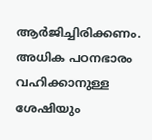ആർജിച്ചിരിക്കണം. അധിക പഠനഭാരം വഹിക്കാനുള്ള ശേഷിയും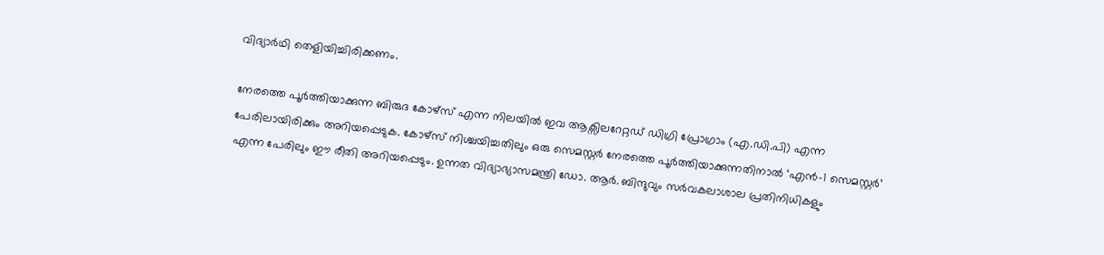വിദ്യാർഥി തെളിയിച്ചിരിക്കണം.

നേരത്തെ പൂർത്തിയാക്കുന്ന ബിരുദ കോഴ്സ് എന്ന നിലയില്‍ ഇവ ആക്സിലറേറ്റഡ് ഡിഗ്രി പ്രോഗ്രാം (എ.ഡി.പി) എന്ന പേരിലായിരിക്കും അറിയപ്പെടുക. കോഴ്സ് നിശ്ചയിച്ചതിലും ഒരു സെമസ്റ്റർ നേരത്തെ പൂർത്തിയാക്കുന്നതിനാല്‍ ‘എൻ-1 സെമസ്റ്റർ’ എന്ന പേരിലും ഈ രീതി അറിയപ്പെടും. ഉന്നത വിദ്യാഭ്യാസമന്ത്രി ഡോ. ആർ. ബിന്ദുവും സർവകലാശാല പ്രതിനിധികളും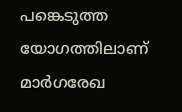പങ്കെടുത്ത യോഗത്തിലാണ് മാർഗരേഖ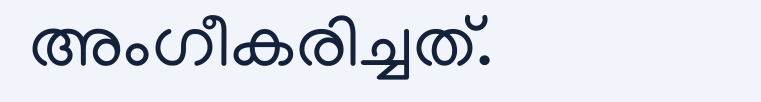അംഗീകരിച്ചത്.